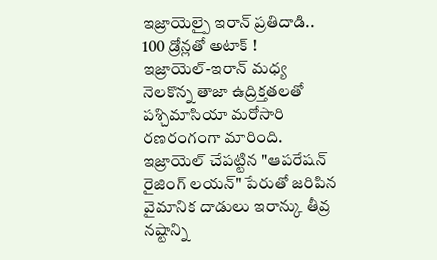ఇజ్రాయెల్పై ఇరాన్ ప్రతిదాడి.. 100 డ్రోన్లతో అటాక్ !
ఇజ్రాయెల్-ఇరాన్ మధ్య నెలకొన్న తాజా ఉద్రిక్తతలతో పశ్చిమాసియా మరోసారి రణరంగంగా మారింది. ఇజ్రాయెల్ చేపట్టిన "ఆపరేషన్ రైజింగ్ లయన్" పేరుతో జరిపిన వైమానిక దాడులు ఇరాన్కు తీవ్ర నష్టాన్ని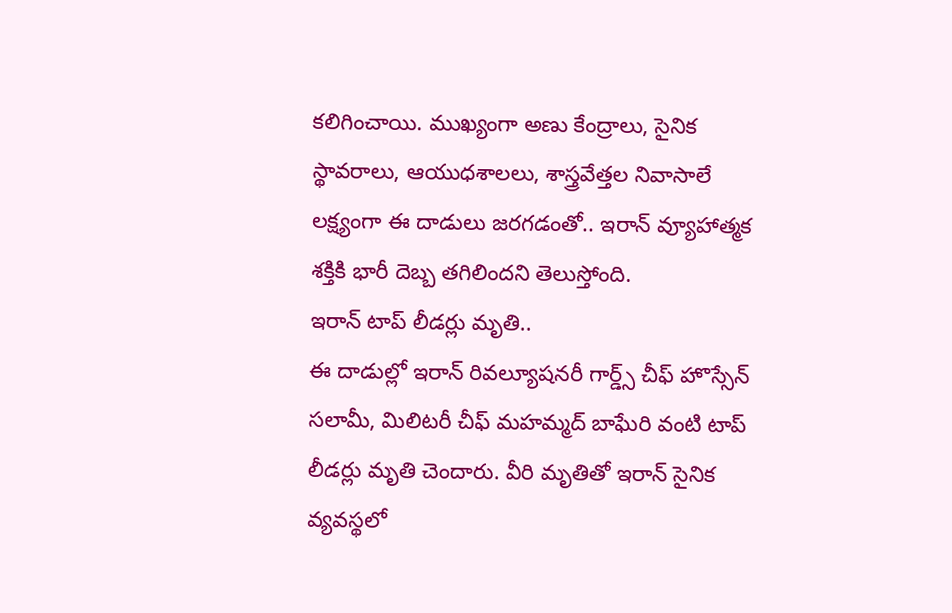కలిగించాయి. ముఖ్యంగా అణు కేంద్రాలు, సైనిక స్థావరాలు, ఆయుధశాలలు, శాస్త్రవేత్తల నివాసాలే లక్ష్యంగా ఈ దాడులు జరగడంతో.. ఇరాన్ వ్యూహాత్మక శక్తికి భారీ దెబ్బ తగిలిందని తెలుస్తోంది.
ఇరాన్ టాప్ లీడర్లు మృతి..
ఈ దాడుల్లో ఇరాన్ రివల్యూషనరీ గార్డ్స్ చీఫ్ హొస్సేన్ సలామీ, మిలిటరీ చీఫ్ మహమ్మద్ బాఘేరి వంటి టాప్ లీడర్లు మృతి చెందారు. వీరి మృతితో ఇరాన్ సైనిక వ్యవస్థలో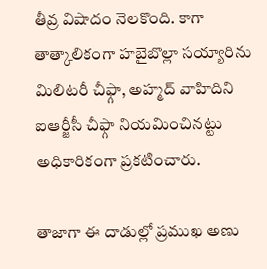తీవ్ర విషాదం నెలకొంది. కాగా తాత్కాలికంగా హబైబొల్లా సయ్యారిను మిలిటరీ చీఫ్గా, అహ్మద్ వాహిదిని ఐఆర్జీసీ చీఫ్గా నియమించినట్టు అధికారికంగా ప్రకటించారు.

తాజాగా ఈ దాడుల్లో ప్రముఖ అణు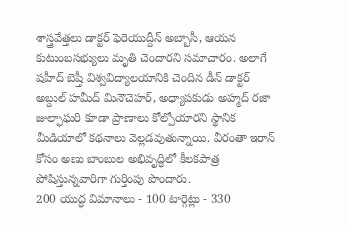శాస్త్రవేత్తలు డాక్టర్ ఫెరెయుద్దీన్ అబ్బాసీ, ఆయన కుటుంబసభ్యులు మృతి చెందారని సమాచారం. అలాగే షహీద్ బెష్తీ విశ్వవిద్యాలయానికి చెందిన డీన్ డాక్టర్ అబ్దుల్ హమీద్ మినౌచెహర్, అధ్యాపకుడు అహ్మద్ రజా జుల్ఫాఘరి కూడా ప్రాణాలు కోల్పోయారని స్థానిక మీడియాలో కథనాలు వెల్లడవుతున్నాయి. వీరంతా ఇరాన్ కోసం అణు బాంబుల అభివృద్ధిలో కీలకపాత్ర పోషిస్తున్నవారిగా గుర్తింపు పొందారు.
200 యుద్ధ విమానాలు - 100 టార్గెట్లు - 330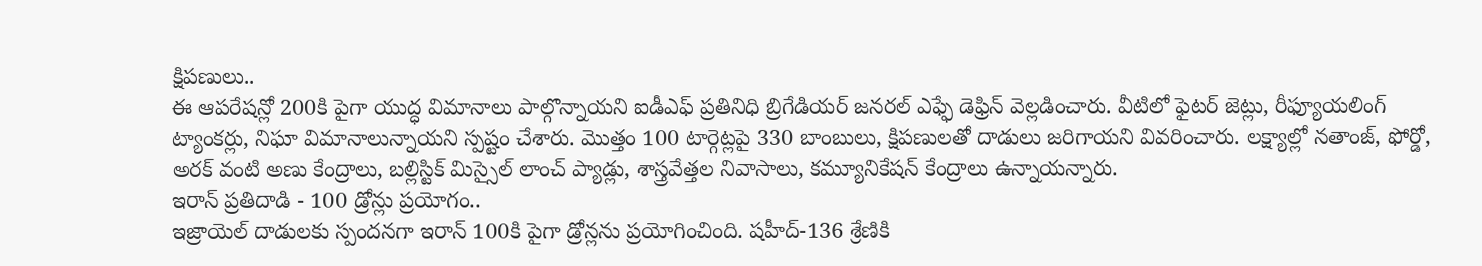క్షిపణులు..
ఈ ఆపరేషన్లో 200కి పైగా యుద్ధ విమానాలు పాల్గొన్నాయని ఐడీఎఫ్ ప్రతినిధి బ్రిగేడియర్ జనరల్ ఎఫ్ఫే డెఫ్రిన్ వెల్లడించారు. వీటిలో ఫైటర్ జెట్లు, రీఫ్యూయలింగ్ ట్యాంకర్లు, నిఘా విమానాలున్నాయని స్పష్టం చేశారు. మొత్తం 100 టార్గెట్లపై 330 బాంబులు, క్షిపణులతో దాడులు జరిగాయని వివరించారు. లక్ష్యాల్లో నతాంజ్, ఫోర్డో, అరక్ వంటి అణు కేంద్రాలు, బల్లిస్టిక్ మిస్సైల్ లాంచ్ ప్యాడ్లు, శాస్త్రవేత్తల నివాసాలు, కమ్యూనికేషన్ కేంద్రాలు ఉన్నాయన్నారు.
ఇరాన్ ప్రతిదాడి - 100 డ్రోన్లు ప్రయోగం..
ఇజ్రాయెల్ దాడులకు స్పందనగా ఇరాన్ 100కి పైగా డ్రోన్లను ప్రయోగించింది. షహీద్-136 శ్రేణికి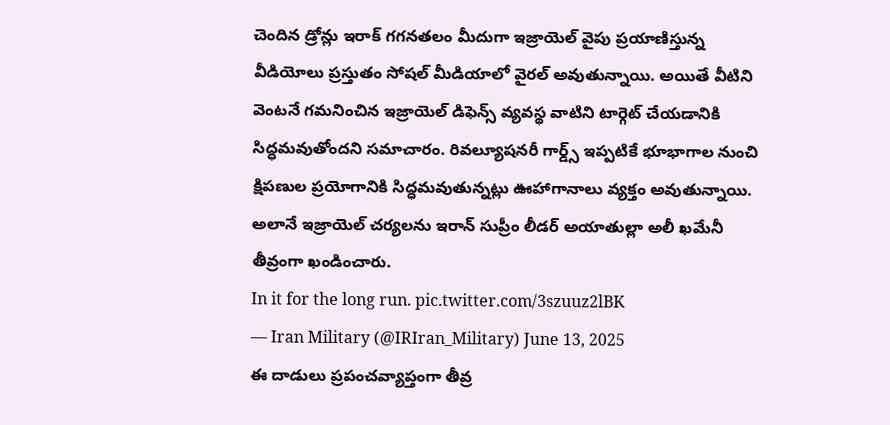చెందిన డ్రోన్లు ఇరాక్ గగనతలం మీదుగా ఇజ్రాయెల్ వైపు ప్రయాణిస్తున్న వీడియోలు ప్రస్తుతం సోషల్ మీడియాలో వైరల్ అవుతున్నాయి. అయితే వీటిని వెంటనే గమనించిన ఇజ్రాయెల్ డిఫెన్స్ వ్యవస్థ వాటిని టార్గెట్ చేయడానికి సిద్ధమవుతోందని సమాచారం. రివల్యూషనరీ గార్డ్స్ ఇప్పటికే భూభాగాల నుంచి క్షిపణుల ప్రయోగానికి సిద్ధమవుతున్నట్లు ఊహాగానాలు వ్యక్తం అవుతున్నాయి. అలానే ఇజ్రాయెల్ చర్యలను ఇరాన్ సుప్రీం లీడర్ అయాతుల్లా అలీ ఖమేనీ తీవ్రంగా ఖండించారు.
In it for the long run. pic.twitter.com/3szuuz2lBK
— Iran Military (@IRIran_Military) June 13, 2025
ఈ దాడులు ప్రపంచవ్యాప్తంగా తీవ్ర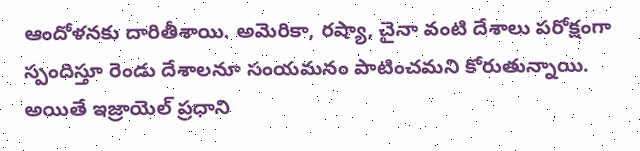ఆందోళనకు దారితీశాయి. అమెరికా, రష్యా, చైనా వంటి దేశాలు పరోక్షంగా స్పందిస్తూ రెండు దేశాలనూ సంయమనం పాటించమని కోరుతున్నాయి. అయితే ఇజ్రాయెల్ ప్రధాని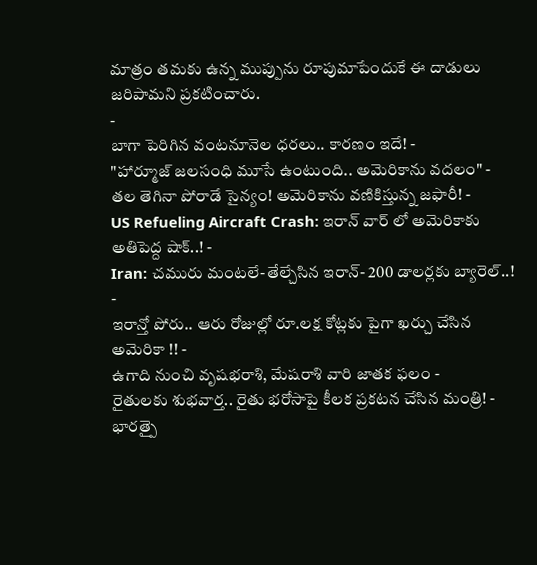మాత్రం తమకు ఉన్న ముప్పును రూపుమాపేందుకే ఈ దాడులు జరిపామని ప్రకటించారు.
-
బాగా పెరిగిన వంటనూనెల ధరలు.. కారణం ఇదే! -
"హార్మూజ్ జలసంధి మూసే ఉంటుంది.. అమెరికాను వదలం" -
తల తెగినా పోరాడే సైన్యం! అమెరికాను వణికిస్తున్న జఫారీ! -
US Refueling Aircraft Crash: ఇరాన్ వార్ లో అమెరికాకు అతిపెద్ద షాక్..! -
Iran: చమురు మంటలే-తేల్చేసిన ఇరాన్- 200 డాలర్లకు బ్యారెల్..! -
ఇరాన్తో పోరు.. ఆరు రోజుల్లో రూ.లక్ష కోట్లకు పైగా ఖర్చు చేసిన అమెరికా !! -
ఉగాది నుంచి వృషభరాశి, మేషరాశి వారి జాతక ఫలం -
రైతులకు శుభవార్త.. రైతు భరోసాపై కీలక ప్రకటన చేసిన మంత్రి! -
భారత్పై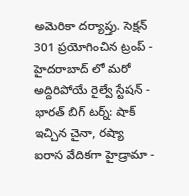అమెరికా దర్యాప్తు. సెక్షన్ 301 ప్రయోగించిన ట్రంప్ -
హైదరాబాద్ లో మరో అద్దిరిపోయే రైల్వే స్టేషన్ -
భారత్ బిగ్ టర్న్: షాక్ ఇచ్చిన చైనా, రష్యా ఐరాస వేదికగా హైడ్రామా -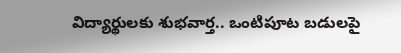విద్యార్థులకు శుభవార్త.. ఒంటిపూట బడులపై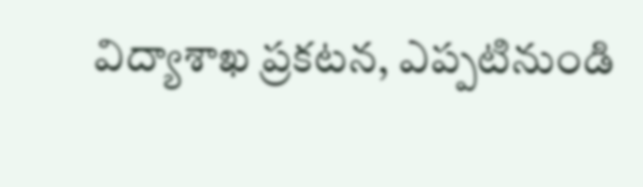విద్యాశాఖ ప్రకటన, ఎప్పటినుండి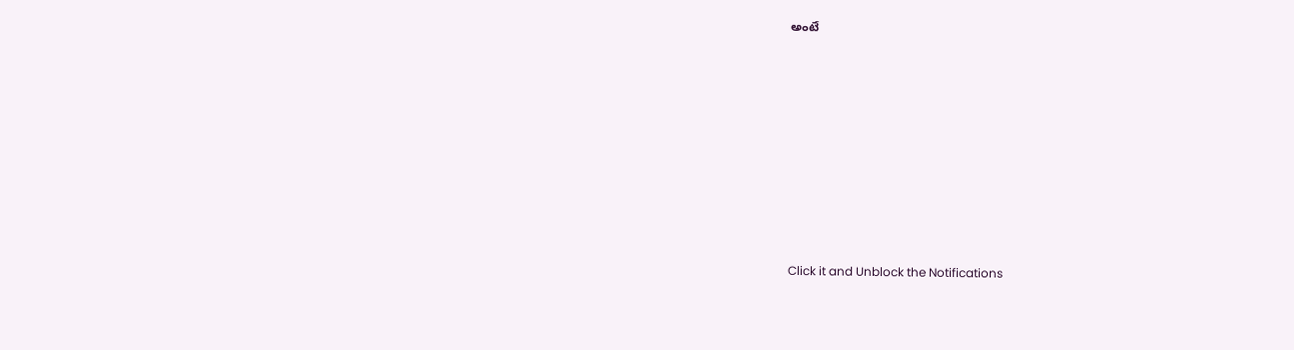అంటే












Click it and Unblock the Notifications